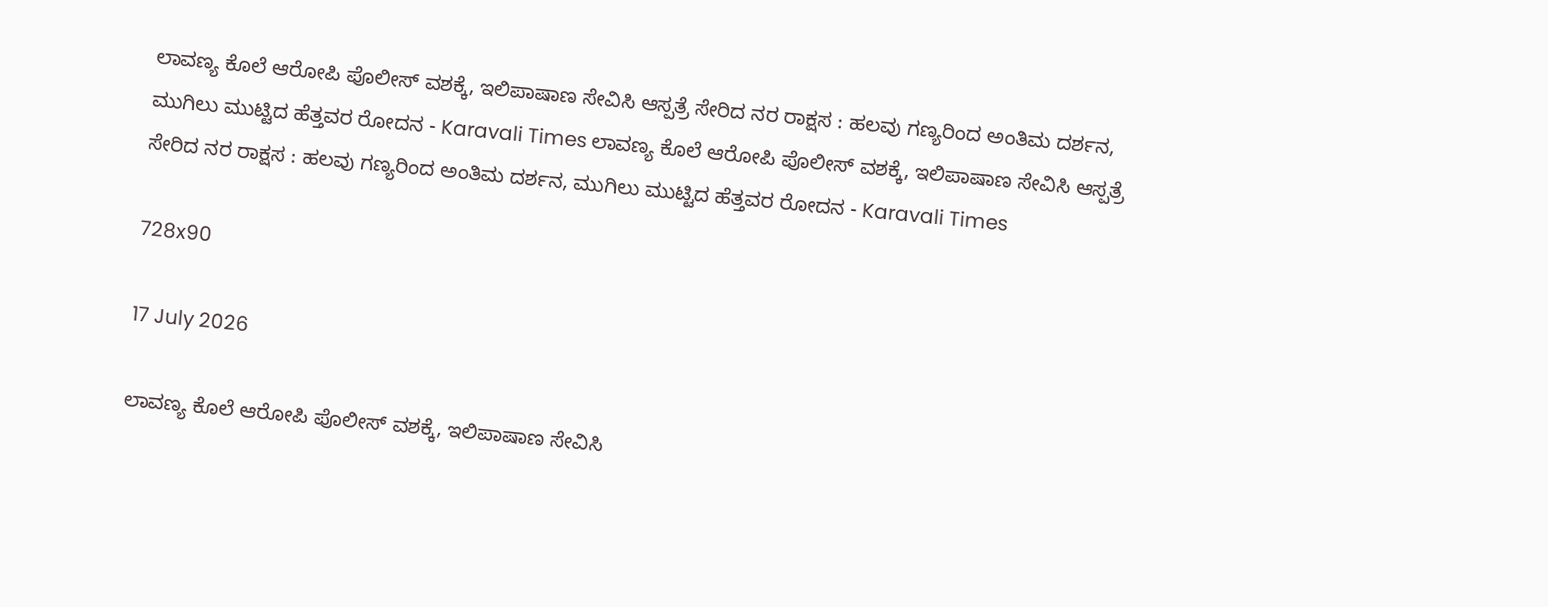ಲಾವಣ್ಯ ಕೊಲೆ ಆರೋಪಿ ಪೊಲೀಸ್ ವಶಕ್ಕೆ, ಇಲಿಪಾಷಾಣ ಸೇವಿಸಿ ಆಸ್ಪತ್ರೆ ಸೇರಿದ ನರ ರಾಕ್ಷಸ : ಹಲವು ಗಣ್ಯರಿಂದ ಅಂತಿಮ ದರ್ಶನ, ಮುಗಿಲು ಮುಟ್ಟಿದ ಹೆತ್ತವರ ರೋದನ - Karavali Times ಲಾವಣ್ಯ ಕೊಲೆ ಆರೋಪಿ ಪೊಲೀಸ್ ವಶಕ್ಕೆ, ಇಲಿಪಾಷಾಣ ಸೇವಿಸಿ ಆಸ್ಪತ್ರೆ ಸೇರಿದ ನರ ರಾಕ್ಷಸ : ಹಲವು ಗಣ್ಯರಿಂದ ಅಂತಿಮ ದರ್ಶನ, ಮುಗಿಲು ಮುಟ್ಟಿದ ಹೆತ್ತವರ ರೋದನ - Karavali Times

728x90

17 July 2026

ಲಾವಣ್ಯ ಕೊಲೆ ಆರೋಪಿ ಪೊಲೀಸ್ ವಶಕ್ಕೆ, ಇಲಿಪಾಷಾಣ ಸೇವಿಸಿ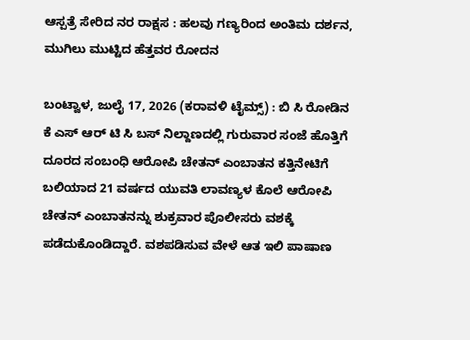ಆಸ್ಪತ್ರೆ ಸೇರಿದ ನರ ರಾಕ್ಷಸ : ಹಲವು ಗಣ್ಯರಿಂದ ಅಂತಿಮ ದರ್ಶನ, ಮುಗಿಲು ಮುಟ್ಟಿದ ಹೆತ್ತವರ ರೋದನ

ಬಂಟ್ವಾಳ, ಜುಲೈ 17, 2026 (ಕರಾವಳಿ ಟೈಮ್ಸ್) : ಬಿ ಸಿ ರೋಡಿನ ಕೆ ಎಸ್ ಆರ್ ಟಿ ಸಿ ಬಸ್ ನಿಲ್ದಾಣದಲ್ಲಿ ಗುರುವಾರ ಸಂಜೆ ಹೊತ್ತಿಗೆ ದೂರದ ಸಂಬಂಧಿ ಆರೋಪಿ ಚೇತನ್ ಎಂಬಾತನ ಕತ್ತಿನೇಟಿಗೆ ಬಲಿಯಾದ 21 ವರ್ಷದ ಯುವತಿ ಲಾವಣ್ಯಳ ಕೊಲೆ ಆರೋಪಿ ಚೇತನ್ ಎಂಬಾತನನ್ನು ಶುಕ್ರವಾರ ಪೊಲೀಸರು ವಶಕ್ಕೆ ಪಡೆದುಕೊಂಡಿದ್ದಾರೆ. ವಶಪಡಿಸುವ ವೇಳೆ ಆತ ಇಲಿ ಪಾಷಾಣ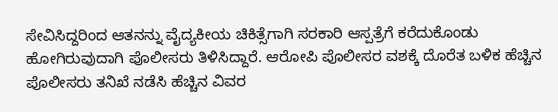ಸೇವಿಸಿದ್ದರಿಂದ ಆತನನ್ನು ವೈದ್ಯಕೀಯ ಚಿಕಿತ್ಸೆಗಾಗಿ ಸರಕಾರಿ ಆಸ್ಪತ್ರೆಗೆ ಕರೆದುಕೊಂಡು ಹೋಗಿರುವುದಾಗಿ ಪೊಲೀಸರು ತಿಳಿಸಿದ್ದಾರೆ. ಆರೋಪಿ ಪೊಲೀಸರ ವಶಕ್ಕೆ ದೊರೆತ ಬಳಿಕ ಹೆಚ್ಚಿನ ಪೊಲೀಸರು ತನಿಖೆ ನಡೆಸಿ ಹೆಚ್ಚಿನ ವಿವರ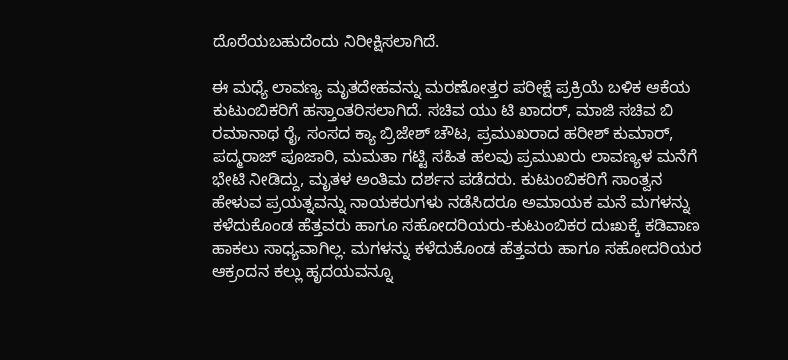ದೊರೆಯಬಹುದೆಂದು ನಿರೀಕ್ಷಿಸಲಾಗಿದೆ.

ಈ ಮಧ್ಯೆ ಲಾವಣ್ಯ ಮೃತದೇಹವನ್ನು ಮರಣೋತ್ತರ ಪರೀಕ್ಷೆ ಪ್ರಕ್ರಿಯೆ ಬಳಿಕ ಆಕೆಯ ಕುಟುಂಬಿಕರಿಗೆ ಹಸ್ತಾಂತರಿಸಲಾಗಿದೆ. ಸಚಿವ ಯು ಟಿ ಖಾದರ್, ಮಾಜಿ ಸಚಿವ ಬಿ ರಮಾನಾಥ ರೈ, ಸಂಸದ ಕ್ಯಾ ಬ್ರಿಜೇಶ್ ಚೌಟ, ಪ್ರಮುಖರಾದ ಹರೀಶ್ ಕುಮಾರ್, ಪದ್ಮರಾಜ್ ಪೂಜಾರಿ, ಮಮತಾ ಗಟ್ಟಿ ಸಹಿತ ಹಲವು ಪ್ರಮುಖರು ಲಾವಣ್ಯಳ ಮನೆಗೆ ಭೇಟಿ ನೀಡಿದ್ದು, ಮೃತಳ ಅಂತಿಮ ದರ್ಶನ ಪಡೆದರು. ಕುಟುಂಬಿಕರಿಗೆ ಸಾಂತ್ವನ ಹೇಳುವ ಪ್ರಯತ್ನವನ್ನು ನಾಯಕರುಗಳು ನಡೆಸಿದರೂ ಅಮಾಯಕ ಮನೆ ಮಗಳನ್ನು ಕಳೆದುಕೊಂಡ ಹೆತ್ತವರು ಹಾಗೂ ಸಹೋದರಿಯರು-ಕುಟುಂಬಿಕರ ದುಃಖಕ್ಕೆ ಕಡಿವಾಣ ಹಾಕಲು ಸಾಧ್ಯವಾಗಿಲ್ಲ. ಮಗಳನ್ನು ಕಳೆದುಕೊಂಡ ಹೆತ್ತವರು ಹಾಗೂ ಸಹೋದರಿಯರ ಆಕ್ರಂದನ ಕಲ್ಲು ಹೃದಯವನ್ನೂ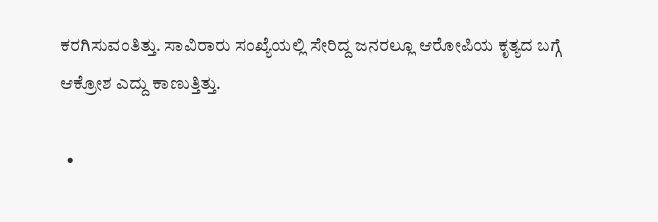ಕರಗಿಸುವಂತಿತ್ತು. ಸಾವಿರಾರು ಸಂಖ್ಯೆಯಲ್ಲಿ ಸೇರಿದ್ದ ಜನರಲ್ಲೂ ಆರೋಪಿಯ ಕೃತ್ಯದ ಬಗ್ಗೆ ಆಕ್ರೋಶ ಎದ್ದು ಕಾಣುತ್ತಿತ್ತು.

  •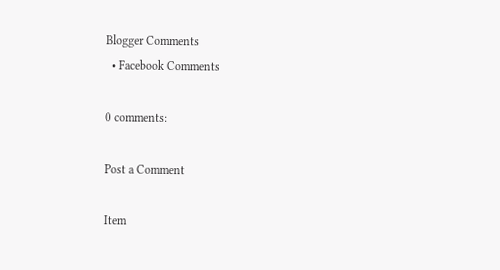Blogger Comments
  • Facebook Comments

0 comments:

Post a Comment

Item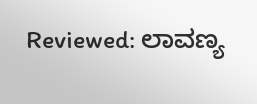Reviewed: ಲಾವಣ್ಯ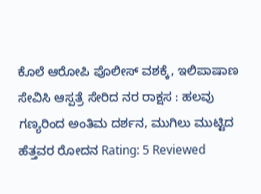ಕೊಲೆ ಆರೋಪಿ ಪೊಲೀಸ್ ವಶಕ್ಕೆ, ಇಲಿಪಾಷಾಣ ಸೇವಿಸಿ ಆಸ್ಪತ್ರೆ ಸೇರಿದ ನರ ರಾಕ್ಷಸ : ಹಲವು ಗಣ್ಯರಿಂದ ಅಂತಿಮ ದರ್ಶನ, ಮುಗಿಲು ಮುಟ್ಟಿದ ಹೆತ್ತವರ ರೋದನ Rating: 5 Reviewed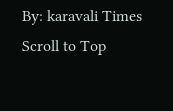By: karavali Times
Scroll to Top